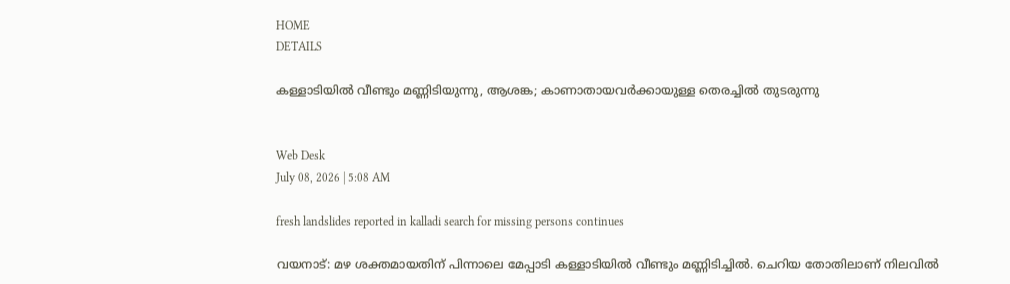HOME
DETAILS

കള്ളാടിയില്‍ വീണ്ടും മണ്ണിടിയുന്നു, ആശങ്ക; കാണാതായവര്‍ക്കായുള്ള തെരച്ചില്‍ തുടരുന്നു


Web Desk
July 08, 2026 | 5:08 AM

fresh landslides reported in kalladi search for missing persons continues

വയനാട്: മഴ ശക്തമായതിന് പിന്നാലെ മേപ്പാടി കള്ളാടിയില്‍ വീണ്ടും മണ്ണിടിച്ചില്‍. ചെറിയ തോതിലാണ് നിലവില്‍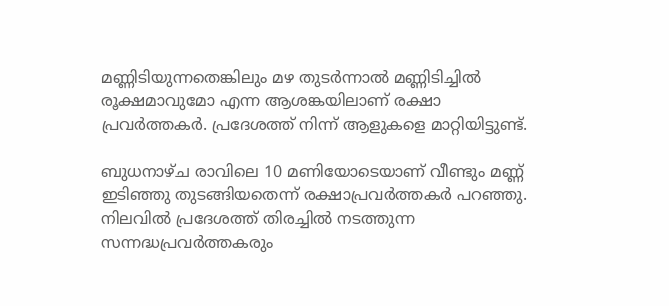മണ്ണിടിയുന്നതെങ്കിലും മഴ തുടര്‍ന്നാല്‍ മണ്ണിടിച്ചില്‍ രൂക്ഷമാവുമോ എന്ന ആശങ്കയിലാണ് രക്ഷാ പ്രവര്‍ത്തകര്‍. പ്രദേശത്ത് നിന്ന് ആളുകളെ മാറ്റിയിട്ടുണ്ട്.

ബുധനാഴ്ച രാവിലെ 10 മണിയോടെയാണ് വീണ്ടും മണ്ണ് ഇടിഞ്ഞു തുടങ്ങിയതെന്ന് രക്ഷാപ്രവര്‍ത്തകര്‍ പറഞ്ഞു. നിലവില്‍ പ്രദേശത്ത് തിരച്ചില്‍ നടത്തുന്ന സന്നദ്ധപ്രവര്‍ത്തകരും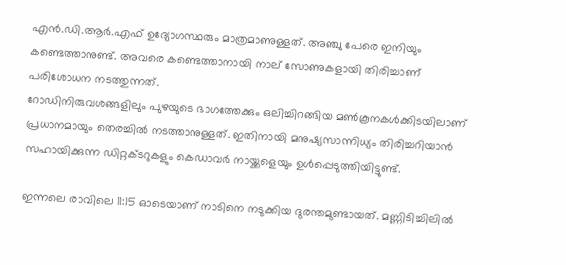എന്‍.ഡി.ആര്‍.എഫ് ഉദ്യോഗസ്ഥരും മാത്രമാണുള്ളത്. അഞ്ചു പേരെ ഇനിയും കണ്ടെത്താനുണ്ട്. അവരെ കണ്ടെത്താനായി നാല് സോണുകളായി തിരിച്ചാണ് പരിശോധന നടത്തുന്നത്.
റോഡിനിരുവശങ്ങളിലും പുഴയുടെ ഭാഗത്തേക്കും ഒലിച്ചിറങ്ങിയ മണ്‍കൂനകള്‍ക്കിടയിലാണ് പ്രധാനമായും തെരച്ചില്‍ നടത്താനുള്ളത്. ഇതിനായി മനുഷ്യസാന്നിധ്യം തിരിച്ചറിയാന്‍ സഹായിക്കുന്ന ഡിറ്റക്ടറുകളും കെഡാവര്‍ നായ്ക്കളെയും ഉള്‍പ്പെടുത്തിയിട്ടുണ്ട്.

ഇന്നലെ രാവിലെ 11:15 ഓടെയാണ് നാടിനെ നടുക്കിയ ദുരന്തമുണ്ടായത്. മണ്ണിടിച്ചിലില്‍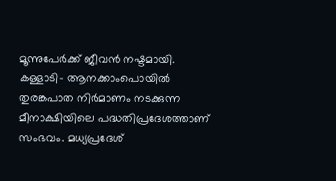മൂന്നുപേര്‍ക്ക് ജീവന്‍ നഷ്ടമായി.
കള്ളാടി- ആനക്കാംപൊയില്‍ തുരങ്കപാത നിര്‍മാണം നടക്കുന്ന മീനാക്ഷിയിലെ പദ്ധതിപ്രദേശത്താണ് സംഭവം. മധ്യപ്രദേശ്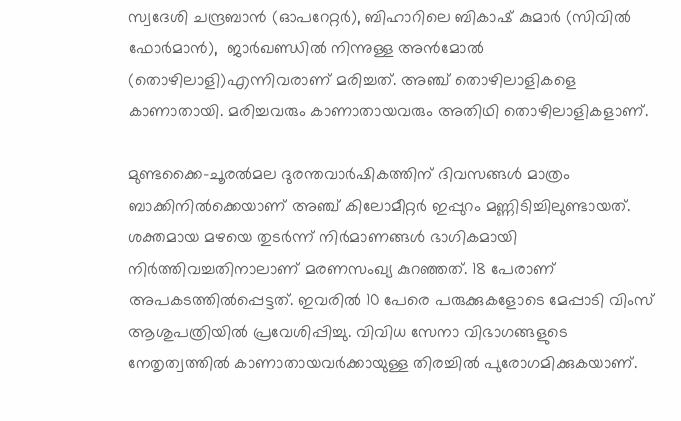സ്വദേശി ചന്ദ്രബാന്‍ (ഓപറേറ്റര്‍), ബിഹാറിലെ ബികാഷ് കുമാര്‍ (സിവില്‍ ഫോര്‍മാന്‍),  ജാര്‍ഖണ്ഡില്‍ നിന്നുള്ള അന്‍മോല്‍ (തൊഴിലാളി)എന്നിവരാണ് മരിച്ചത്. അഞ്ച് തൊഴിലാളികളെ കാണാതായി. മരിച്ചവരും കാണാതായവരും അതിഥി തൊഴിലാളികളാണ്.

മുണ്ടക്കൈ-ചൂരല്‍മല ദുരന്തവാര്‍ഷികത്തിന് ദിവസങ്ങള്‍ മാത്രം ബാക്കിനില്‍ക്കെയാണ് അഞ്ച് കിലോമീറ്റര്‍ ഇപ്പുറം മണ്ണിടിച്ചിലുണ്ടായത്. ശക്തമായ മഴയെ തുടര്‍ന്ന് നിര്‍മാണങ്ങള്‍ ഭാഗികമായി നിര്‍ത്തിവച്ചതിനാലാണ് മരണസംഖ്യ കുറഞ്ഞത്. 18 പേരാണ് അപകടത്തില്‍പ്പെട്ടത്. ഇവരില്‍ 10 പേരെ പരുക്കുകളോടെ മേപ്പാടി വിംസ് ആശുപത്രിയില്‍ പ്രവേശിപ്പിച്ചു. വിവിധ സേനാ വിഭാഗങ്ങളുടെ നേതൃത്വത്തില്‍ കാണാതായവര്‍ക്കായുള്ള തിരച്ചില്‍ പുരോഗമിക്കുകയാണ്.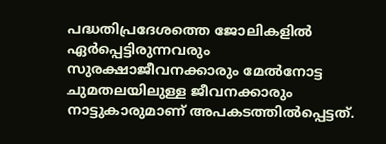പദ്ധതിപ്രദേശത്തെ ജോലികളില്‍ ഏര്‍പ്പെട്ടിരുന്നവരും സുരക്ഷാജീവനക്കാരും മേല്‍നോട്ട ചുമതലയിലുള്ള ജീവനക്കാരും നാട്ടുകാരുമാണ് അപകടത്തില്‍പ്പെട്ടത്.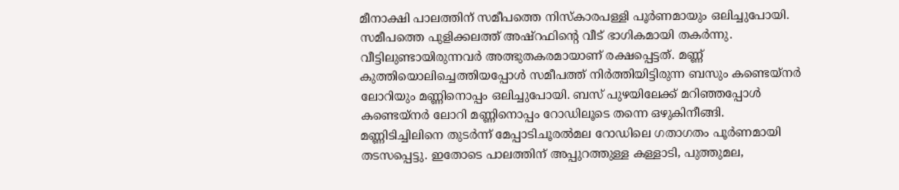മീനാക്ഷി പാലത്തിന് സമീപത്തെ നിസ്‌കാരപള്ളി പൂര്‍ണമായും ഒലിച്ചുപോയി. സമീപത്തെ പുളിക്കലത്ത് അഷ്റഫിന്റെ വീട് ഭാഗികമായി തകര്‍ന്നു. വീട്ടിലുണ്ടായിരുന്നവര്‍ അത്ഭുതകരമായാണ് രക്ഷപ്പെട്ടത്. മണ്ണ് കുത്തിയൊലിച്ചെത്തിയപ്പോള്‍ സമീപത്ത് നിര്‍ത്തിയിട്ടിരുന്ന ബസും കണ്ടെയ്നര്‍ ലോറിയും മണ്ണിനൊപ്പം ഒലിച്ചുപോയി. ബസ് പുഴയിലേക്ക് മറിഞ്ഞപ്പോള്‍ കണ്ടെയ്നര്‍ ലോറി മണ്ണിനൊപ്പം റോഡിലൂടെ തന്നെ ഒഴുകിനീങ്ങി. മണ്ണിടിച്ചിലിനെ തുടര്‍ന്ന് മേപ്പാടിചൂരല്‍മല റോഡിലെ ഗതാഗതം പൂര്‍ണമായി തടസപ്പെട്ടു. ഇതോടെ പാലത്തിന് അപ്പുറത്തുള്ള കള്ളാടി, പുത്തുമല,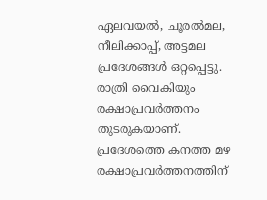ഏലവയല്‍, ചൂരല്‍മല, നീലിക്കാപ്പ്, അട്ടമല പ്രദേശങ്ങള്‍ ഒറ്റപ്പെട്ടു. രാത്രി വൈകിയും രക്ഷാപ്രവര്‍ത്തനം തുടരുകയാണ്. പ്രദേശത്തെ കനത്ത മഴ രക്ഷാപ്രവര്‍ത്തനത്തിന്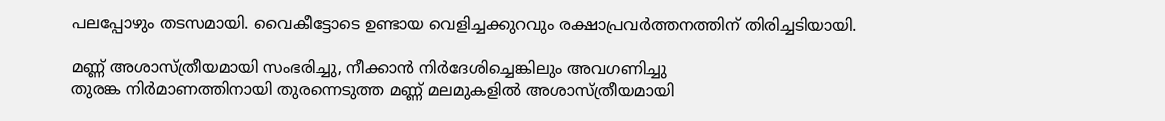പലപ്പോഴും തടസമായി. വൈകീട്ടോടെ ഉണ്ടായ വെളിച്ചക്കുറവും രക്ഷാപ്രവര്‍ത്തനത്തിന് തിരിച്ചടിയായി.

മണ്ണ് അശാസ്ത്രീയമായി സംഭരിച്ചു, നീക്കാന്‍ നിര്‍ദേശിച്ചെങ്കിലും അവഗണിച്ചു
തുരങ്ക നിര്‍മാണത്തിനായി തുരന്നെടുത്ത മണ്ണ് മലമുകളില്‍ അശാസ്ത്രീയമായി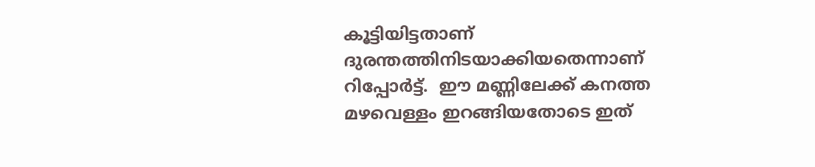കൂട്ടിയിട്ടതാണ് ദുരന്തത്തിനിടയാക്കിയതെന്നാണ് റിപ്പോര്‍ട്ട്.  ഈ മണ്ണിലേക്ക് കനത്ത മഴവെള്ളം ഇറങ്ങിയതോടെ ഇത്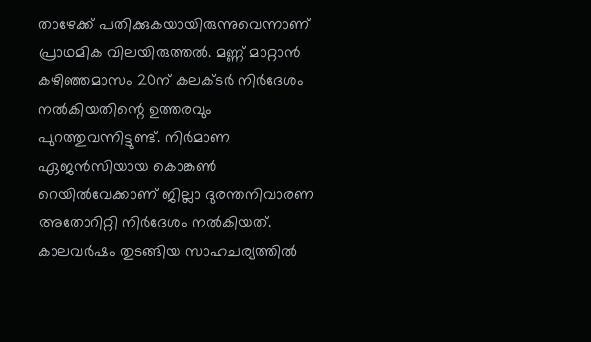താഴേക്ക് പതിക്കുകയായിരുന്നുവെന്നാണ് പ്രാഥമിക വിലയിരുത്തല്‍. മണ്ണ് മാറ്റാന്‍ കഴിഞ്ഞമാസം 20ന് കലക്ടര്‍ നിര്‍ദേശം നല്‍കിയതിന്റെ ഉത്തരവും പുറത്തുവന്നിട്ടുണ്ട്. നിര്‍മാണ ഏജന്‍സിയായ കൊങ്കണ്‍ റെയില്‍വേക്കാണ് ജില്ലാ ദുരന്തനിവാരണ അതോറിറ്റി നിര്‍ദേശം നല്‍കിയത്. കാലവര്‍ഷം തുടങ്ങിയ സാഹചര്യത്തില്‍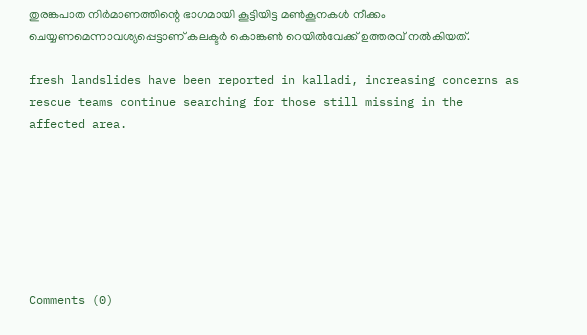തുരങ്കപാത നിര്‍മാണത്തിന്റെ ഭാഗമായി കൂട്ടിയിട്ട മണ്‍കൂനകള്‍ നീക്കം ചെയ്യണമെന്നാവശ്യപ്പെട്ടാണ് കലക്ടര്‍ കൊങ്കണ്‍ റെയില്‍വേക്ക് ഉത്തരവ് നല്‍കിയത്.

fresh landslides have been reported in kalladi, increasing concerns as rescue teams continue searching for those still missing in the affected area.







Comments (0)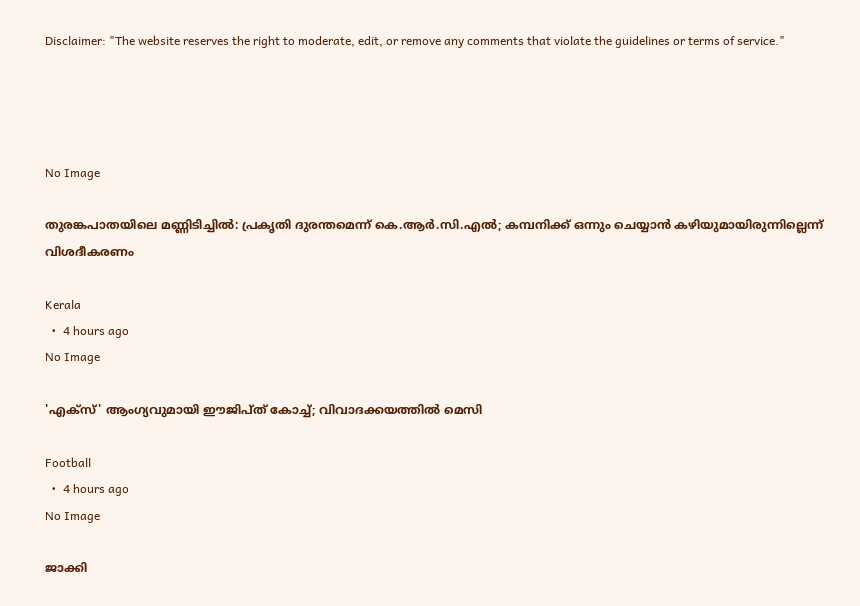Disclaimer: "The website reserves the right to moderate, edit, or remove any comments that violate the guidelines or terms of service."




No Image

തുരങ്കപാതയിലെ മണ്ണിടിച്ചില്‍: പ്രകൃതി ദുരന്തമെന്ന് കെ.ആര്‍.സി.എല്‍; കമ്പനിക്ക് ഒന്നും ചെയ്യാന്‍ കഴിയുമായിരുന്നില്ലെന്ന് വിശദീകരണം

Kerala
  •  4 hours ago
No Image

'എക്സ്' ആംഗ്യവുമായി ഈജിപ്ത് കോച്ച്; വിവാദക്കയത്തിൽ മെസി

Football
  •  4 hours ago
No Image

ജാക്കി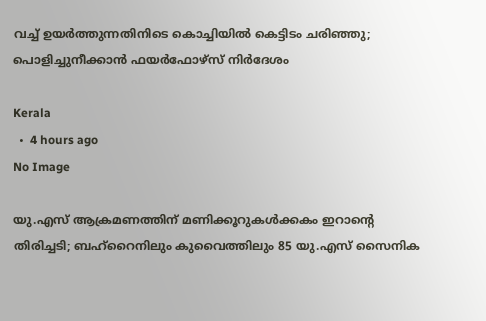വച്ച് ഉയര്‍ത്തുന്നതിനിടെ കൊച്ചിയില്‍ കെട്ടിടം ചരിഞ്ഞു; പൊളിച്ചുനീക്കാന്‍ ഫയര്‍ഫോഴ്‌സ് നിര്‍ദേശം

Kerala
  •  4 hours ago
No Image

യു.എസ് ആക്രമണത്തിന് മണിക്കൂറുകള്‍ക്കകം ഇറാന്റെ തിരിച്ചടി; ബഹ്‌റൈനിലും കുവൈത്തിലും 85 യു.എസ് സൈനിക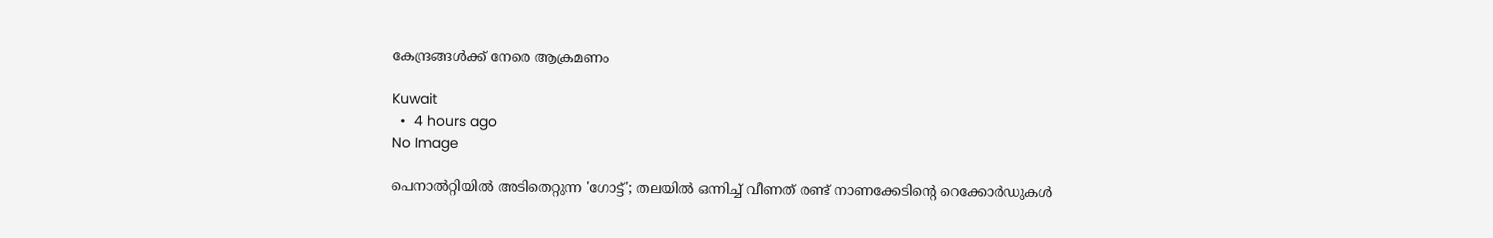കേന്ദ്രങ്ങള്‍ക്ക് നേരെ ആക്രമണം

Kuwait
  •  4 hours ago
No Image

പെനാൽറ്റിയിൽ അടിതെറ്റുന്ന 'ഗോട്ട്'; തലയിൽ ഒന്നിച്ച് വീണത് രണ്ട് നാണക്കേടിന്റെ റെക്കോർഡുകൾ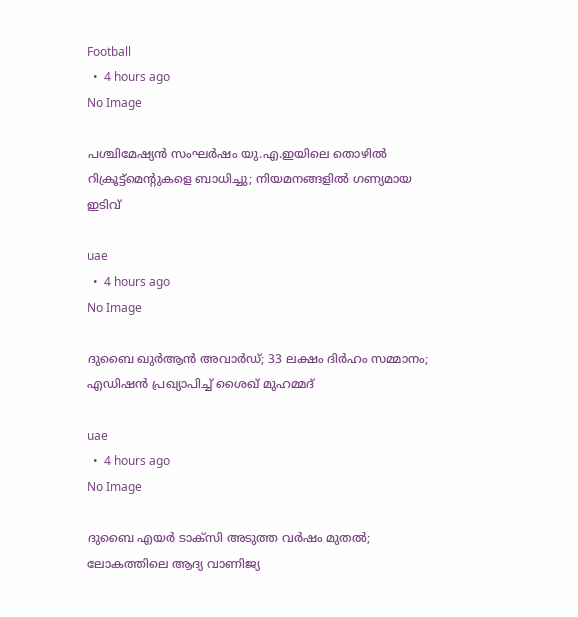Football
  •  4 hours ago
No Image

പശ്ചിമേഷ്യന്‍ സംഘര്‍ഷം യു.എ.ഇയിലെ തൊഴില്‍ റിക്രൂട്ട്‌മെന്റുകളെ ബാധിച്ചു; നിയമനങ്ങളില്‍ ഗണ്യമായ ഇടിവ്

uae
  •  4 hours ago
No Image

ദുബൈ ഖുര്‍ആന്‍ അവാര്‍ഡ്; 33 ലക്ഷം ദിര്‍ഹം സമ്മാനം; എഡിഷന്‍ പ്രഖ്യാപിച്ച് ശൈഖ് മുഹമ്മദ്

uae
  •  4 hours ago
No Image

ദുബൈ എയര്‍ ടാക്‌സി അടുത്ത വര്‍ഷം മുതല്‍; ലോകത്തിലെ ആദ്യ വാണിജ്യ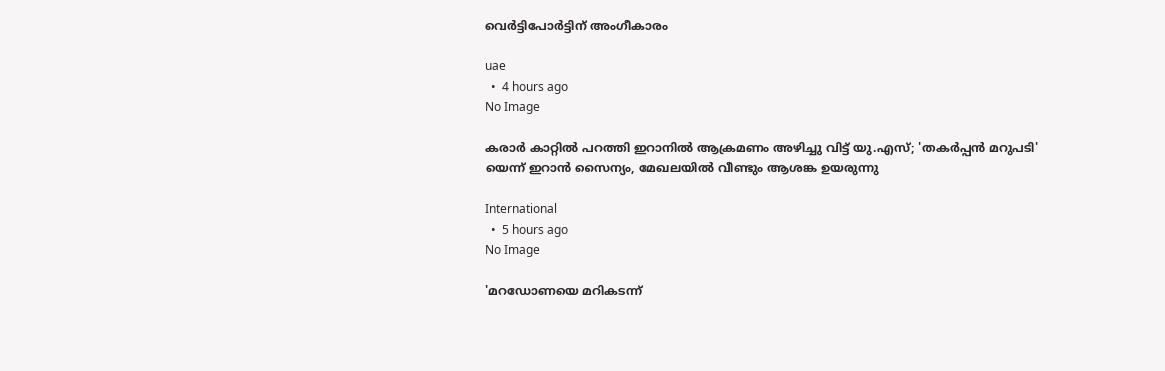വെര്‍ട്ടിപോര്‍ട്ടിന് അംഗീകാരം

uae
  •  4 hours ago
No Image

കരാര്‍ കാറ്റില്‍ പറത്തി ഇറാനില്‍ ആക്രമണം അഴിച്ചു വിട്ട് യു.എസ്; 'തകര്‍പ്പന്‍ മറുപടി' യെന്ന് ഇറാന്‍ സൈന്യം, മേഖലയില്‍ വീണ്ടും ആശങ്ക ഉയരുന്നു

International
  •  5 hours ago
No Image

'മറഡോണയെ മറികടന്ന്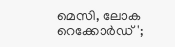മെസി, ലോക റെക്കോർഡ്';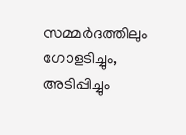സമ്മര്‍ദത്തിലും ഗോളടിച്ചും, അടിപ്പിച്ചും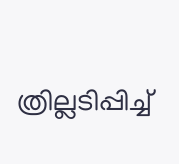ത്രില്ലടിപ്പിച്ച്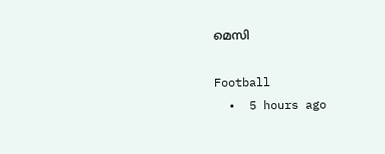മെസി

Football
  •  5 hours ago